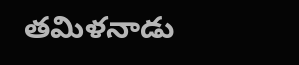తమిళనాడు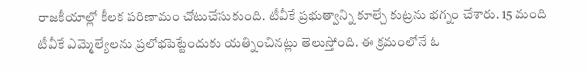రాజకీయాల్లో కీలక పరిణామం చోటుచేసుకుంది. టీవీకే ప్రభుత్వాన్ని కూల్చే కుట్రను భగ్నం చేశారు. 15 మంది టీవీకే ఎమ్మెల్యేలను ప్రలోభపెట్టేందుకు యత్నించినట్లు తెలుస్తోంది. ఈ క్రమంలోనే ఓ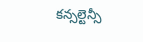కన్సల్టెన్సీ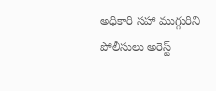అధికారి సహా ముగ్గురిని పోలీసులు అరెస్ట్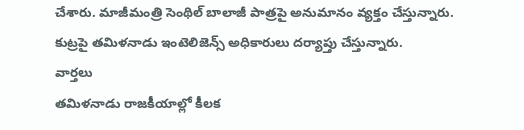చేశారు. మాజీమంత్రి సెంథిల్ బాలాజీ పాత్రపై అనుమానం వ్యక్తం చేస్తున్నారు. కుట్రపై తమిళనాడు ఇంటెలిజెన్స్ అధికారులు దర్యాప్తు చేస్తున్నారు.
వార్తలు
తమిళనాడు రాజకీయాల్లో కీలక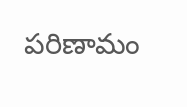పరిణామం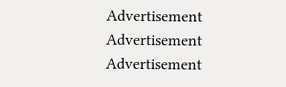Advertisement
Advertisement
Advertisement